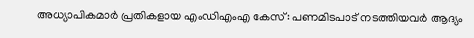അധ്യാപികമാർ പ്രതികളായ എംഡിഎംഎ കേസ്: പണമിടപാട് നടത്തിയവർ ആദ്യം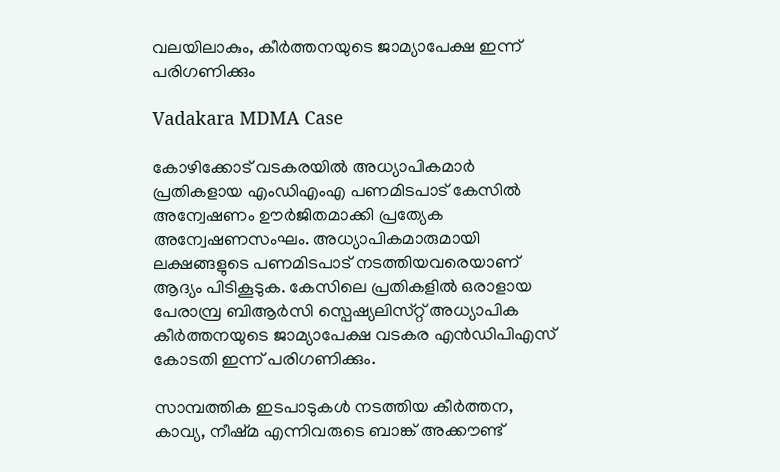വലയിലാകും, കീർത്തനയുടെ ജാമ്യാപേക്ഷ ഇന്ന് പരിഗണിക്കും

Vadakara MDMA Case

കോഴിക്കോട് വടകരയിൽ അധ്യാപികമാർ പ്രതികളായ എംഡിഎംഎ പണമിടപാട് കേസിൽ അന്വേഷണം ഊർജിതമാക്കി പ്രത്യേക അന്വേഷണസംഘം. അധ്യാപികമാരുമായി ലക്ഷങ്ങളുടെ പണമിടപാട് നടത്തിയവരെയാണ് ആദ്യം പിടികൂടുക. കേസിലെ പ്രതികളിൽ ഒരാളായ പേരാമ്പ്ര ബിആർസി സ്പെഷ്യലിസ്‌റ്റ് അധ്യാപിക കീർത്തനയുടെ ജാമ്യാപേക്ഷ വടകര എൻഡിപിഎസ് കോടതി ഇന്ന് പരിഗണിക്കും.

സാമ്പത്തിക ഇടപാടുകൾ നടത്തിയ കീർത്തന, കാവ്യ, നീഷ്‌മ എന്നിവരുടെ ബാങ്ക് അക്കൗണ്ട്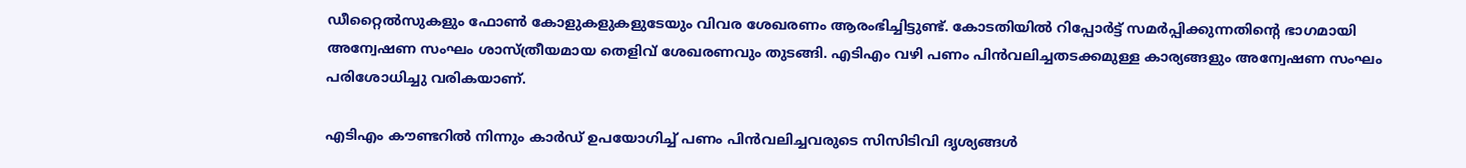ഡീറ്റൈൽസുകളും ഫോൺ കോളുകളുകളുടേയും വിവര ശേഖരണം ആരംഭിച്ചിട്ടുണ്ട്. കോടതിയിൽ റിപ്പോർട്ട് സമർപ്പിക്കുന്നതിന്റെ ഭാഗമായി അന്വേഷണ സംഘം ശാസ്ത്രീയമായ തെളിവ് ശേഖരണവും തുടങ്ങി. എടിഎം വഴി പണം പിൻവലിച്ചതടക്കമുള്ള കാര്യങ്ങളും അന്വേഷണ സംഘം പരിശോധിച്ചു വരികയാണ്.

എടിഎം കൗണ്ടറിൽ നിന്നും കാർഡ് ഉപയോഗിച്ച് പണം പിൻവലിച്ചവരുടെ സിസിടിവി ദൃശ്യങ്ങൾ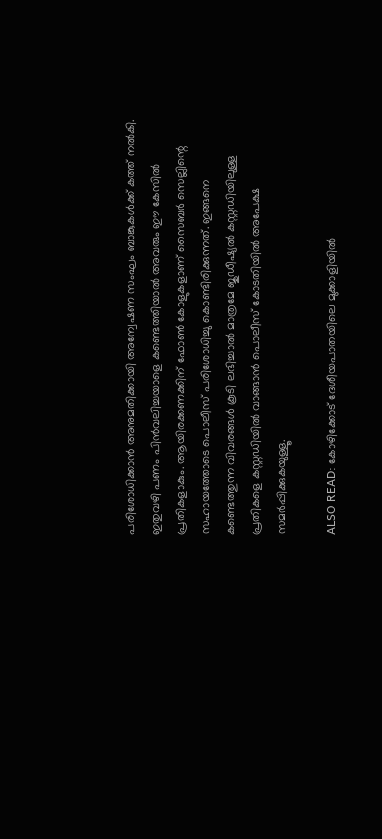പരിശോധിക്കാൻ അനുമതിക്കായി അന്വേഷണ സംഘം ബാങ്കുകൾക്ക് കത്ത് നൽകി. ഇതുവഴി പണം പിൻവലിച്ചയാളെ കണ്ടെത്തിയാൽ അവരും ഈ കേസിൽ പ്രതികളാകും. ആയിരക്കണക്കിന് ഫോൺ കോളുകളാണ് സൈബർ സെല്ലിന്റെ സഹായത്തോടെ പൊലീസ് പരിശോധിച്ചു കൊണ്ടിരിക്കുന്നത്. ഇങ്ങനെ കണ്ടെത്തുന്ന വിവരങ്ങൾ കൂടി ലഭിച്ചാൽ മാത്രമേ ജുഡീഷ്യൽ കസ്റ്റഡിയിലുള്ള പ്രതികളെ കസ്റ്റഡിയിൽ വാങ്ങാൻ പൊലീസ് കോടതിയിൽ അപേക്ഷ സമർപ്പിക്കുകയുള്ളൂ.

ALSO READ: കോഴിക്കോട് ദേശീയപാതയിലെ മുക്കാളിയിൽ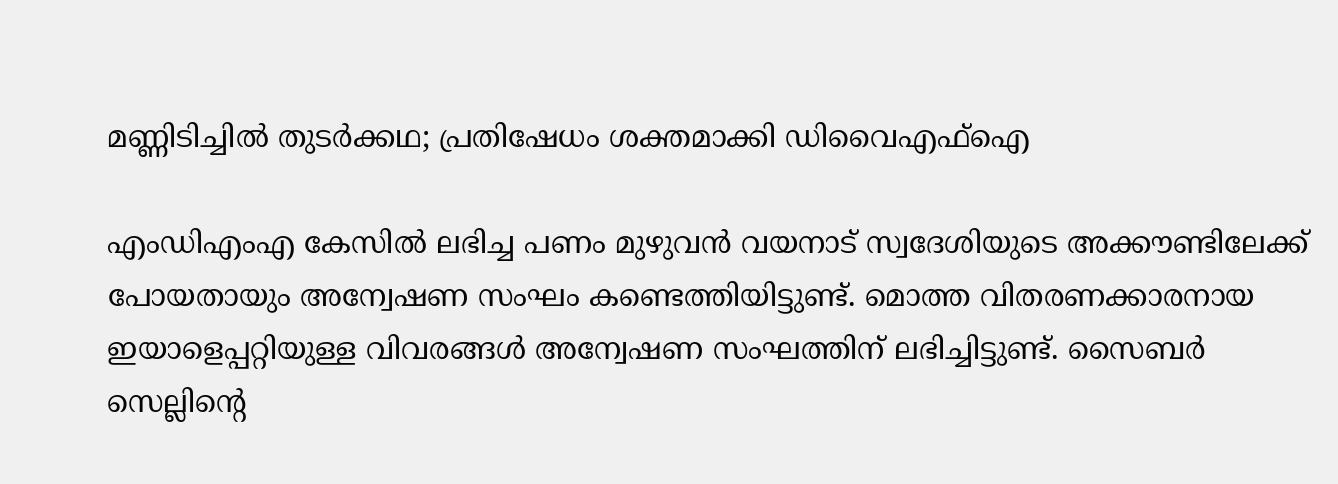മണ്ണിടിച്ചിൽ തുടർക്കഥ; പ്രതിഷേധം ശക്തമാക്കി ഡിവൈഎഫ്ഐ

എംഡിഎംഎ കേസിൽ ലഭിച്ച പണം മുഴുവൻ വയനാട് സ്വദേശിയുടെ അക്കൗണ്ടിലേക്ക് പോയതായും അന്വേഷണ സംഘം കണ്ടെത്തിയിട്ടുണ്ട്. മൊത്ത വിതരണക്കാരനായ ഇയാളെപ്പറ്റിയുള്ള വിവരങ്ങൾ അന്വേഷണ സംഘത്തിന് ലഭിച്ചിട്ടുണ്ട്. സൈബർ സെല്ലിന്റെ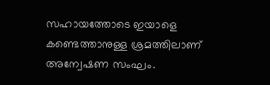സഹായത്തോടെ ഇയാളെ കണ്ടെത്താനുള്ള ശ്രമത്തിലാണ് അന്വേഷണ സംഘം.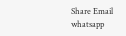Share Email
whatsapp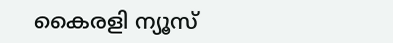കൈരളി ന്യൂസ്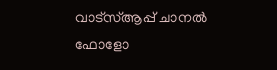വാട്‌സ്ആപ്പ് ചാനല്‍ ഫോളോ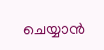ചെയ്യാന്‍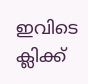ഇവിടെ ക്ലിക്ക്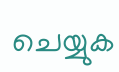ചെയ്യുക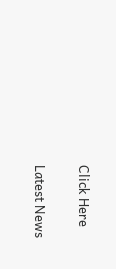Click Here

Latest News